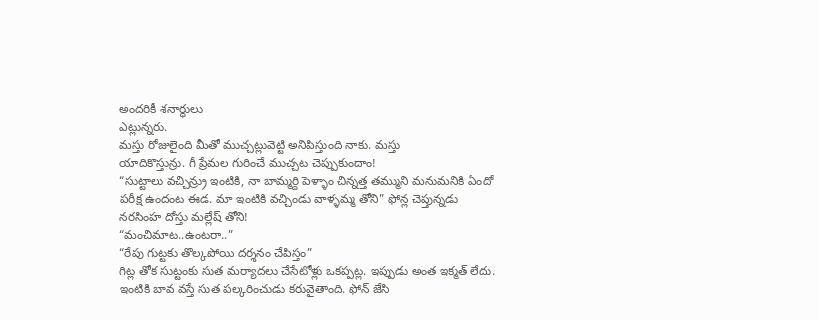అందరికీ శనార్థులు
ఎట్లున్నరు.
మస్తు రోజులైంది మీతో ముచ్చట్లువెట్టి అనిపిస్తుంది నాకు. మస్తు
యాదికొస్తున్రు. గీ ప్రేమల గురించే ముచ్చట చెప్పుకుందాం!
“సుట్టాలు వచ్చిన్ర్రు ఇంటికి, నా బామ్మర్ది పెళ్ళాం చిన్నత్త తమ్ముని మనుమనికి ఏందో పరీక్ష ఉందంట ఈడ. మా ఇంటికి వచ్చిండు వాళ్ళమ్మ తోని” ఫోన్ల చెప్తున్నడు నరసింహ దోస్తు మల్లేష్ తోని!
“మంచిమాట..ఉంటరా..”
“రేపు గుట్టకు తొల్కపోయి దర్శనం చేపిస్తం”
గిట్ల తోక సుట్టంకు సుత మర్యాదలు చేసేటోళ్లు ఒకప్పట్ల. ఇప్పుడు అంత ఇక్మత్ లేదు.
ఇంటికి బావ వస్తే సుత పల్కరించుడు కరువైతాంది. ఫోన్ జేసి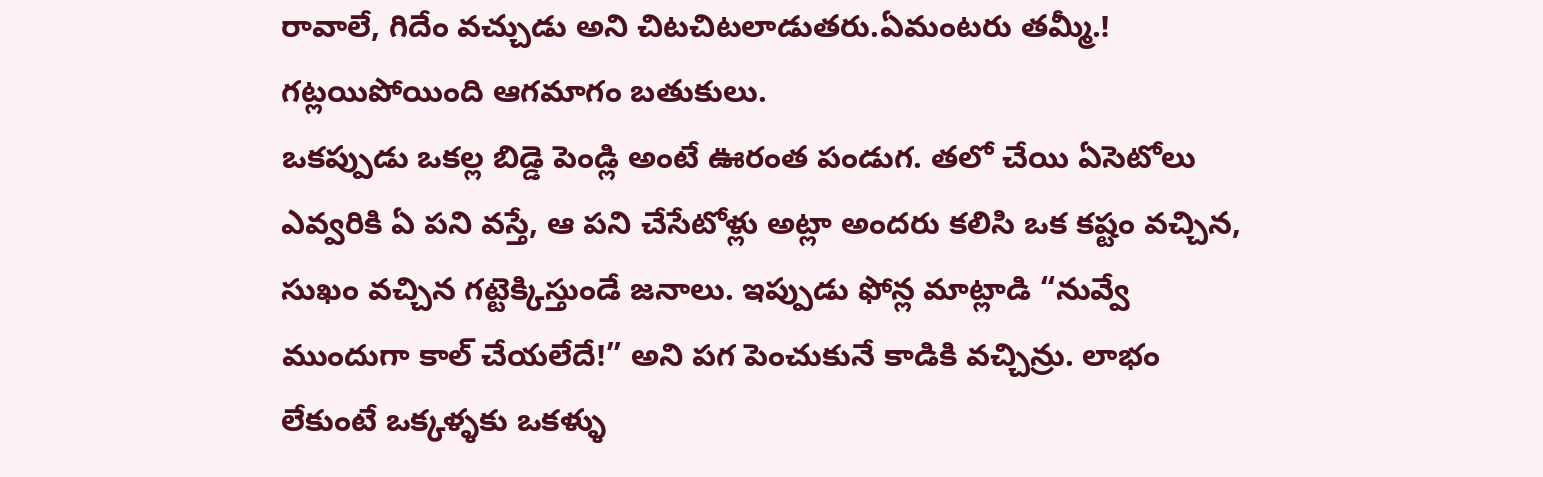రావాలే, గిదేం వచ్చుడు అని చిటచిటలాడుతరు.ఏమంటరు తమ్మీ.!
గట్లయిపోయింది ఆగమాగం బతుకులు.
ఒకప్పుడు ఒకల్ల బిడ్డె పెండ్లి అంటే ఊరంత పండుగ. తలో చేయి ఏసెటోలు ఎవ్వరికి ఏ పని వస్తే, ఆ పని చేసేటోళ్లు అట్లా అందరు కలిసి ఒక కష్టం వచ్చిన, సుఖం వచ్చిన గట్టెక్కిస్తుండే జనాలు. ఇప్పుడు ఫోన్ల మాట్లాడి “నువ్వే ముందుగా కాల్ చేయలేదే!” అని పగ పెంచుకునే కాడికి వచ్చిన్రు. లాభం లేకుంటే ఒక్కళ్ళకు ఒకళ్ళు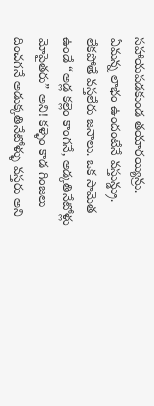సహాయపడకుండ తయారయ్యిన్రు. ఏమన్న లాభం ఉందంటేనే వస్తున్డ్రు. లేకపోతే వస్తలేరు జనాలు. ఒక సామెత ఉండే “అడ్ల కల్లెం కాంగనే, అడ్కతినేటోళ్లు మోపైతరు” అని! కళ్ళెం కాడ గింజలు దించగనే అడుక్కతినేటోళ్ళు వస్తరు అని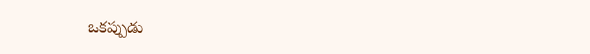ఒకప్పుడు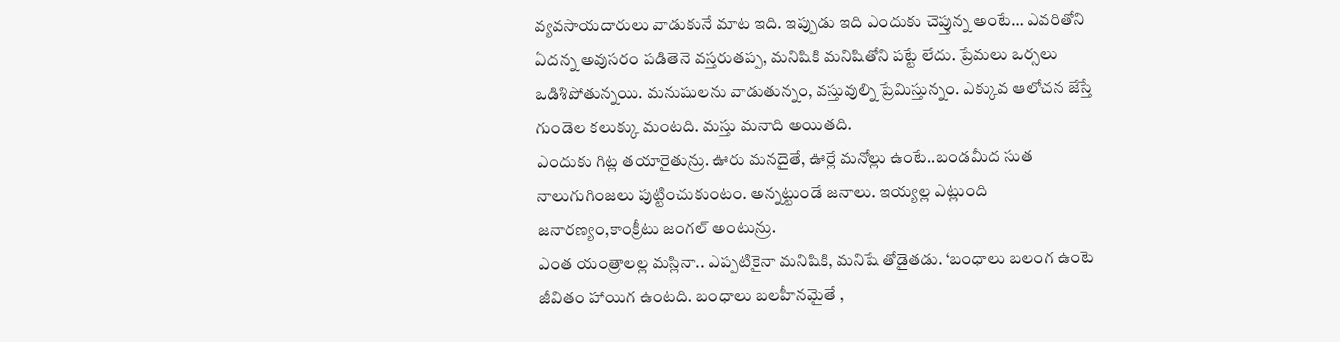వ్యవసాయదారులు వాడుకునే మాట ఇది. ఇప్పుడు ఇది ఎందుకు చెప్తున్న అంటే… ఎవరితోని ఏదన్న అవుసరం పడితెనె వస్తరుతప్ప, మనిషికి మనిషితోని పట్టే లేదు. ప్రేమలు ఒర్సలు
ఒడిశిపోతున్నయి. మనుషులను వాడుతున్నం, వస్తువుల్ని ప్రేమిస్తున్నం. ఎక్కువ ఆలోచన జేస్తే గుండెల కలుక్కు మంటది. మస్తు మనాది అయితది.
ఎందుకు గిట్ల తయారైతున్రు. ఊరు మనదైతే, ఊర్లే మనోల్లు ఉంటే..బండమీద సుత నాలుగుగింజలు పుట్టించుకుంటం. అన్నట్టుండే జనాలు. ఇయ్యల్ల ఎట్లుంది జనారణ్యం,కాంక్రీటు జంగల్ అంటున్రు.
ఎంత యంత్రాలల్ల మస్లినా.. ఎప్పటికైనా మనిషికి, మనిషే తోడైతడు. ‘బంధాలు బలంగ ఉంటె జీవితం హాయిగ ఉంటది. బంధాలు బలహీనమైతే ,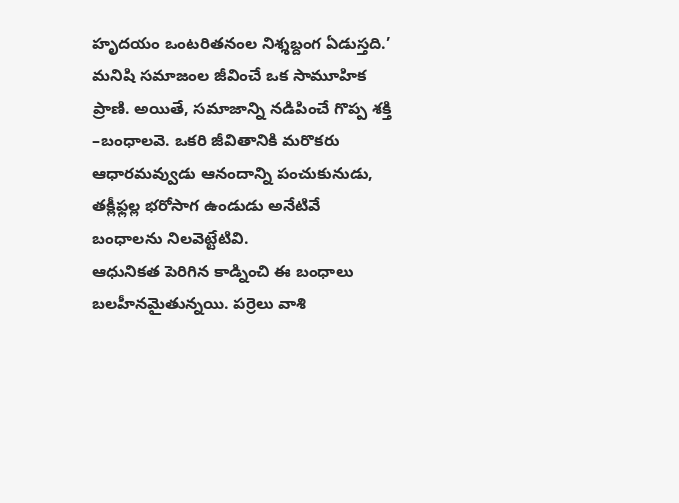హృదయం ఒంటరితనంల నిశ్శబ్దంగ ఏడుస్తది.’
మనిషి సమాజంల జీవించే ఒక సామూహిక ప్రాణి. అయితే, సమాజాన్ని నడిపించే గొప్ప శక్తి –బంధాలవె. ఒకరి జీవితానికి మరొకరు ఆధారమవ్వుడు ఆనందాన్ని పంచుకునుడు, తక్లీఫ్లల్ల భరోసాగ ఉండుడు అనేటివే బంధాలను నిలవెట్టేటివి.
ఆధునికత పెరిగిన కాడ్నించి ఈ బంధాలు బలహీనమైతున్నయి. పర్రెలు వాశి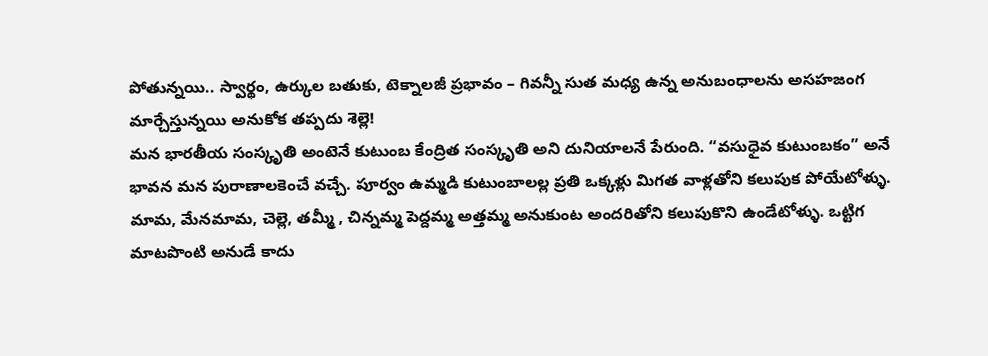పోతున్నయి.. స్వార్థం, ఉర్కుల బతుకు, టెక్నాలజీ ప్రభావం – గివన్నీ సుత మధ్య ఉన్న అనుబంధాలను అసహజంగ మార్చేస్తున్నయి అనుకోక తప్పదు శెల్లె!
మన భారతీయ సంస్కృతి అంటెనే కుటుంబ కేంద్రిత సంస్కృతి అని దునియాలనే పేరుంది. “వసుధైవ కుటుంబకం” అనే భావన మన పురాణాలకెంచే వచ్చే. పూర్వం ఉమ్మడి కుటుంబాలల్ల ప్రతి ఒక్కళ్లు మిగత వాళ్లతోని కలుపుక పోయేటోళ్ళు. మామ, మేనమామ, చెల్లె, తమ్మీ , చిన్నమ్మ పెద్దమ్మ అత్తమ్మ అనుకుంట అందరితోని కలుపుకొని ఉండేటోళ్ళు. ఒట్టిగ మాటపొంటి అనుడే కాదు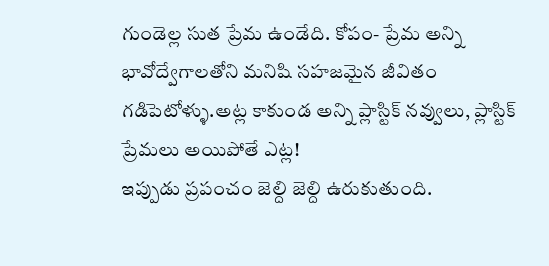గుండెల్ల సుత ప్రేమ ఉండేది. కోపం- ప్రేమ అన్ని భావోద్వేగాలతోని మనిషి సహజమైన జీవితం గడిపెటోళ్ళు.అట్ల కాకుండ అన్ని ప్లాస్టిక్ నవ్వులు, ప్లాస్టిక్ ప్రేమలు అయిపోతే ఎట్ల!
ఇప్పుడు ప్రపంచం జెల్ది జెల్ది ఉరుకుతుంది.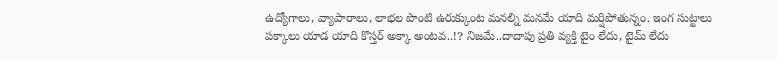ఉద్యోగాలు, వ్యాపారాలు, లాభల పొంటి ఉరుక్కుంట మనల్ని మనమే యాది మర్షిపోతున్నం. ఇంగ సుట్టాలు పక్కాలు యాడ యాది కొస్తర్ అక్కా అంటవ..!? నిజమే..దాదాపు ప్రతి వ్యక్తి టైం లేదు, టైమ్ లేదు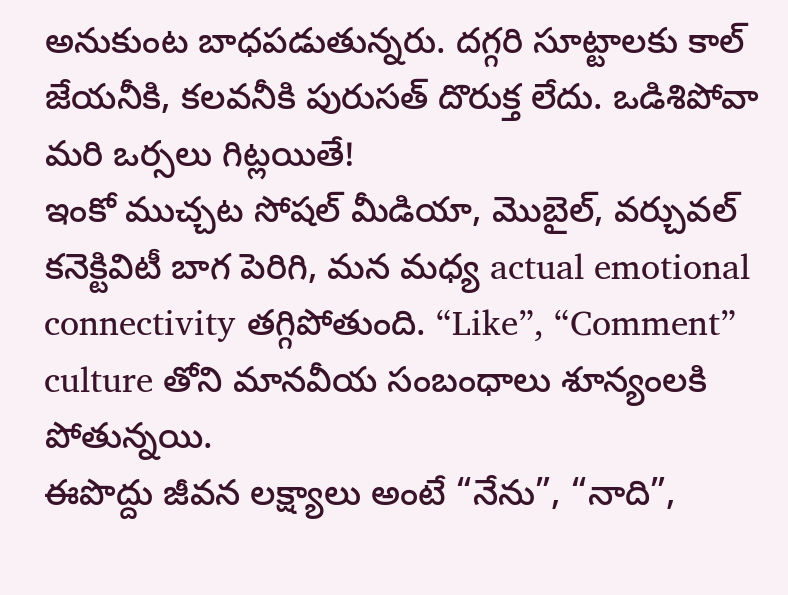అనుకుంట బాధపడుతున్నరు. దగ్గరి సూట్టాలకు కాల్ జేయనీకి, కలవనీకి పురుసత్ దొరుక్త లేదు. ఒడిశిపోవా మరి ఒర్సలు గిట్లయితే!
ఇంకో ముచ్చట సోషల్ మీడియా, మొబైల్, వర్చువల్ కనెక్టివిటీ బాగ పెరిగి, మన మధ్య actual emotional connectivity తగ్గిపోతుంది. “Like”, “Comment” culture తోని మానవీయ సంబంధాలు శూన్యంలకి పోతున్నయి.
ఈపొద్దు జీవన లక్ష్యాలు అంటే “నేను”, “నాది”,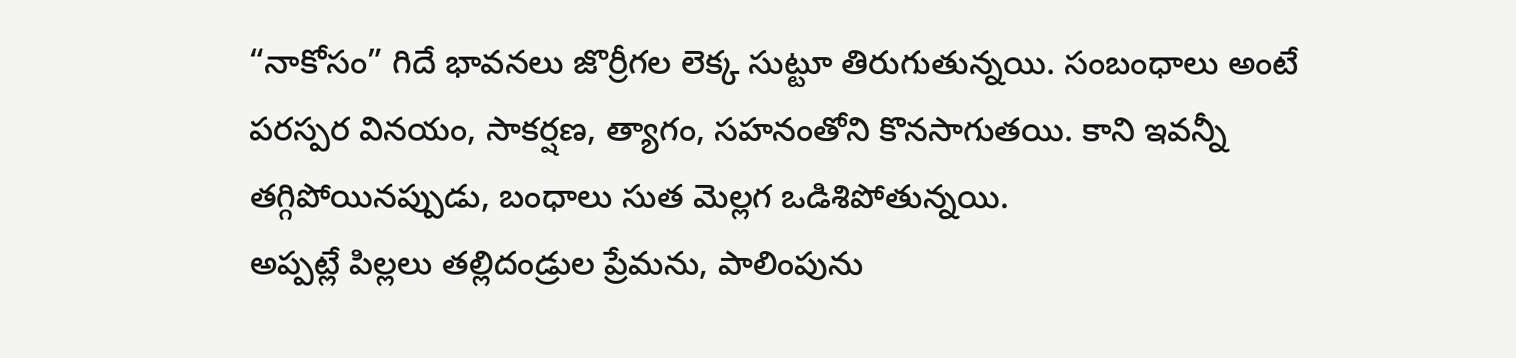“నాకోసం” గిదే భావనలు జొర్రీగల లెక్క సుట్టూ తిరుగుతున్నయి. సంబంధాలు అంటే పరస్పర వినయం, సాకర్షణ, త్యాగం, సహనంతోని కొనసాగుతయి. కాని ఇవన్నీ తగ్గిపోయినప్పుడు, బంధాలు సుత మెల్లగ ఒడిశిపోతున్నయి.
అప్పట్లే పిల్లలు తల్లిదండ్రుల ప్రేమను, పాలింపును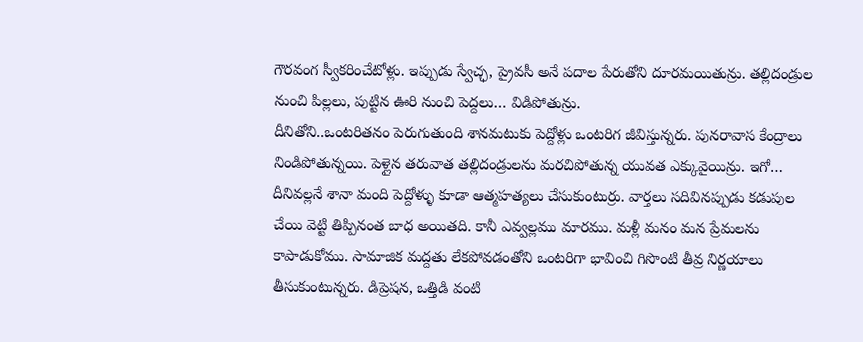గౌరవంగ స్వీకరించేటోళ్లు. ఇప్పుడు స్వేచ్ఛ, ప్రైవసీ అనే పదాల పేరుతోని దూరమయితున్రు. తల్లిదండ్రుల నుంచి పిల్లలు, పుట్టిన ఊరి నుంచి పెద్దలు… విడిపోతున్రు.
దీనితోని..ఒంటరితనం పెరుగుతుంది శానమటుకు పెద్దోళ్లు ఒంటరిగ జీవిస్తున్నరు. పునరావాస కేంద్రాలు నిండిపోతున్నయి. పెళ్లైన తరువాత తల్లిదండ్రులను మరచిపోతున్న యువత ఎక్కువైయిన్రు. ఇగో… దీనివల్లనే శానా మంది పెద్దోళ్ళు కూడా ఆత్మహత్యలు చేసుకుంటుర్రు. వార్తలు సదివినప్పుడు కడుపుల చేయి వెట్టి తిప్పినంత బాధ అయితది. కానీ ఎవ్వల్లము మారము. మళ్లీ మనం మన ప్రేమలను కాపాడుకోము. సామాజిక మద్దతు లేకపోవడంతోని ఒంటరిగా భావించి గిసొంటి తీవ్ర నిర్ణయాలు తీసుకుంటున్నరు. డిప్రెషన, ఒత్తిడి వంటి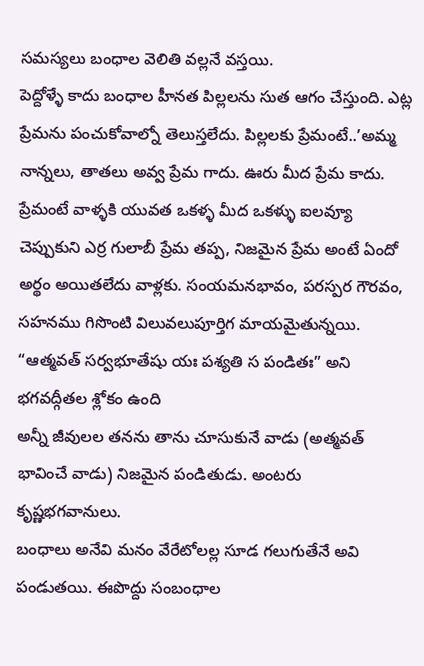సమస్యలు బంధాల వెలితి వల్లనే వస్తయి.
పెద్దోళ్ళే కాదు బంధాల హీనత పిల్లలను సుత ఆగం చేస్తుంది. ఎట్ల ప్రేమను పంచుకోవాల్నో తెలుస్తలేదు. పిల్లలకు ప్రేమంటే..’అమ్మ నాన్నలు, తాతలు అవ్వ ప్రేమ గాదు. ఊరు మీద ప్రేమ కాదు. ప్రేమంటే వాళ్ళకి యువత ఒకళ్ళ మీద ఒకళ్ళు ఐలవ్యూ చెప్పుకుని ఎర్ర గులాబీ ప్రేమ తప్ప, నిజమైన ప్రేమ అంటే ఏందో అర్థం అయితలేదు వాళ్లకు. సంయమనభావం, పరస్పర గౌరవం, సహనము గిసొంటి విలువలుపూర్తిగ మాయమైతున్నయి.
“ఆత్మవత్ సర్వభూతేషు యః పశ్యతి స పండితః” అని భగవద్గీతల శ్లోకం ఉంది
అన్నీ జీవులల తనను తాను చూసుకునే వాడు (అత్మవత్ భావించే వాడు) నిజమైన పండితుడు. అంటరు కృష్ణభగవానులు.
బంధాలు అనేవి మనం వేరేటోలల్ల సూడ గలుగుతేనే అవి పండుతయి. ఈపొద్దు సంబంధాల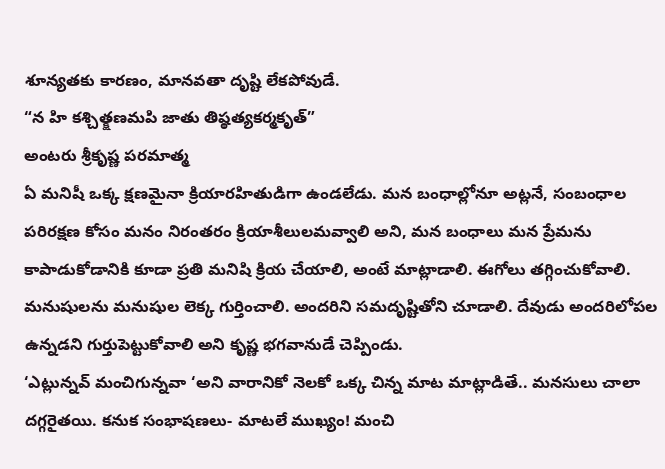శూన్యతకు కారణం, మానవతా దృష్టి లేకపోవుడే.
“న హి కశ్చిత్క్షణమపి జాతు తిష్ఠత్యకర్మకృత్”
అంటరు శ్రీకృష్ణ పరమాత్మ
ఏ మనిషీ ఒక్క క్షణమైనా క్రియారహితుడిగా ఉండలేడు. మన బంధాల్లోనూ అట్లనే, సంబంధాల పరిరక్షణ కోసం మనం నిరంతరం క్రియాశీలులమవ్వాలి అని, మన బంధాలు మన ప్రేమను కాపాడుకోడానికి కూడా ప్రతి మనిషి క్రియ చేయాలి, అంటే మాట్లాడాలి. ఈగోలు తగ్గించుకోవాలి. మనుషులను మనుషుల లెక్క గుర్తించాలి. అందరిని సమదృష్టితోని చూడాలి. దేవుడు అందరిలోపల ఉన్నడని గుర్తుపెట్టుకోవాలి అని కృష్ణ భగవానుడే చెప్పిండు.
‘ఎట్లున్నవ్ మంచిగున్నవా ‘అని వారానికో నెలకో ఒక్క చిన్న మాట మాట్లాడితే.. మనసులు చాలా దగ్గరైతయి. కనుక సంభాషణలు- మాటలే ముఖ్యం! మంచి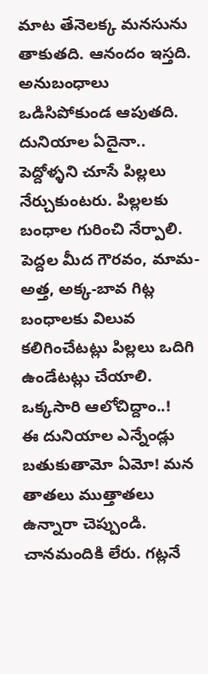మాట తేనెలక్క మనసును తాకుతది. ఆనందం ఇస్తది. అనుబంధాలు ఒడిసిపోకుండ ఆపుతది.
దునియాల ఏదైనా.. పెద్దోళ్ళని చూసే పిల్లలు నేర్చుకుంటరు. పిల్లలకు బంధాల గురించి నేర్పాలి. పెద్దల మీద గౌరవం, మామ-అత్త, అక్క-బావ గిట్ల బంధాలకు విలువ కలిగించేటట్లు పిల్లలు ఒదిగి ఉండేటట్లు చేయాలి.
ఒక్కసారి ఆలోచిద్దాం..!
ఈ దునియాల ఎన్నేండ్లు బతుకుతామో ఏమో! మన తాతలు ముత్తాతలు ఉన్నారా చెప్పుండి. చానమందికి లేరు. గట్లనే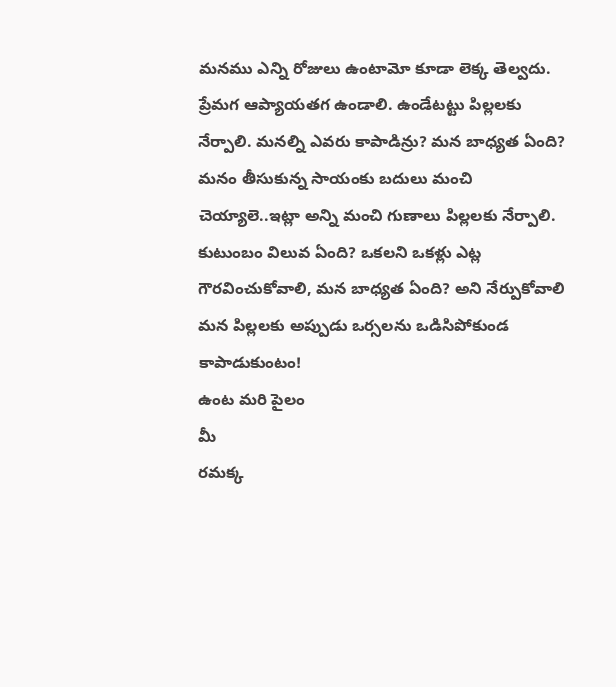మనము ఎన్ని రోజులు ఉంటామో కూడా లెక్క తెల్వదు. ప్రేమగ ఆప్యాయతగ ఉండాలి. ఉండేటట్టు పిల్లలకు నేర్పాలి. మనల్ని ఎవరు కాపాడిన్రు? మన బాధ్యత ఏంది? మనం తీసుకున్న సాయంకు బదులు మంచి చెయ్యాలె..ఇట్లా అన్ని మంచి గుణాలు పిల్లలకు నేర్పాలి. కుటుంబం విలువ ఏంది? ఒకలని ఒకళ్లు ఎట్ల
గౌరవించుకోవాలి, మన బాధ్యత ఏంది? అని నేర్పుకోవాలి మన పిల్లలకు అప్పుడు ఒర్సలను ఒడిసిపోకుండ కాపాడుకుంటం!
ఉంట మరి పైలం
మీ
రమక్క